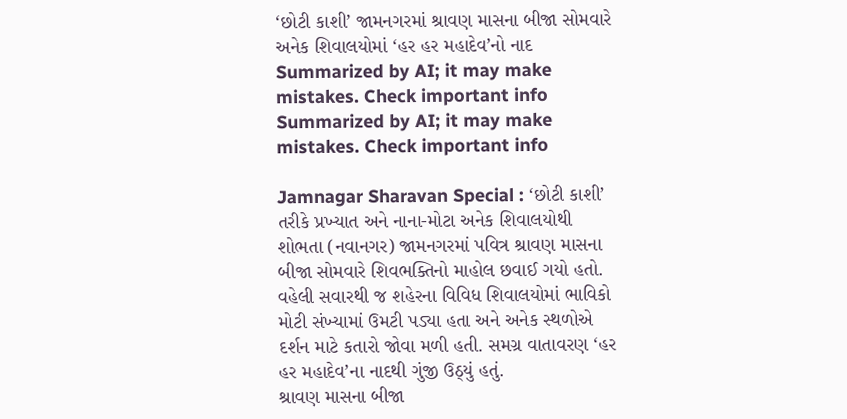‘છોટી કાશી’ જામનગરમાં શ્રાવણ માસના બીજા સોમવારે અનેક શિવાલયોમાં ‘હર હર મહાદેવ’નો નાદ
Summarized by AI; it may make mistakes. Check important info
Summarized by AI; it may make mistakes. Check important info

Jamnagar Sharavan Special : ‘છોટી કાશી’ તરીકે પ્રખ્યાત અને નાના-મોટા અનેક શિવાલયોથી શોભતા (નવાનગર) જામનગરમાં પવિત્ર શ્રાવણ માસના બીજા સોમવારે શિવભક્તિનો માહોલ છવાઈ ગયો હતો. વહેલી સવારથી જ શહેરના વિવિધ શિવાલયોમાં ભાવિકો મોટી સંખ્યામાં ઉમટી પડ્યા હતા અને અનેક સ્થળોએ દર્શન માટે કતારો જોવા મળી હતી. સમગ્ર વાતાવરણ ‘હર હર મહાદેવ’ના નાદથી ગુંજી ઉઠ્યું હતું.
શ્રાવણ માસના બીજા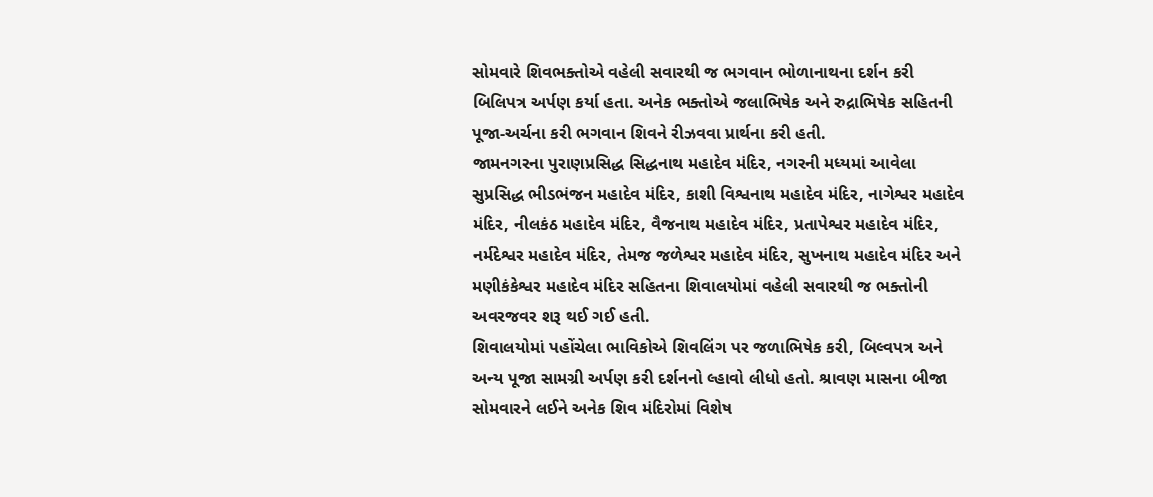સોમવારે શિવભક્તોએ વહેલી સવારથી જ ભગવાન ભોળાનાથના દર્શન કરી બિલિપત્ર અર્પણ કર્યા હતા. અનેક ભક્તોએ જલાભિષેક અને રુદ્રાભિષેક સહિતની પૂજા-અર્ચના કરી ભગવાન શિવને રીઝવવા પ્રાર્થના કરી હતી.
જામનગરના પુરાણપ્રસિદ્ધ સિદ્ધનાથ મહાદેવ મંદિર, નગરની મધ્યમાં આવેલા સુપ્રસિદ્ધ ભીડભંજન મહાદેવ મંદિર, કાશી વિશ્વનાથ મહાદેવ મંદિર, નાગેશ્વર મહાદેવ મંદિર, નીલકંઠ મહાદેવ મંદિર, વૈજનાથ મહાદેવ મંદિર, પ્રતાપેશ્વર મહાદેવ મંદિર, નર્મદેશ્વર મહાદેવ મંદિર, તેમજ જળેશ્વર મહાદેવ મંદિર, સુખનાથ મહાદેવ મંદિર અને મણીકંકેશ્વર મહાદેવ મંદિર સહિતના શિવાલયોમાં વહેલી સવારથી જ ભક્તોની અવરજવર શરૂ થઈ ગઈ હતી.
શિવાલયોમાં પહોંચેલા ભાવિકોએ શિવલિંગ પર જળાભિષેક કરી, બિલ્વપત્ર અને અન્ય પૂજા સામગ્રી અર્પણ કરી દર્શનનો લ્હાવો લીધો હતો. શ્રાવણ માસના બીજા સોમવારને લઈને અનેક શિવ મંદિરોમાં વિશેષ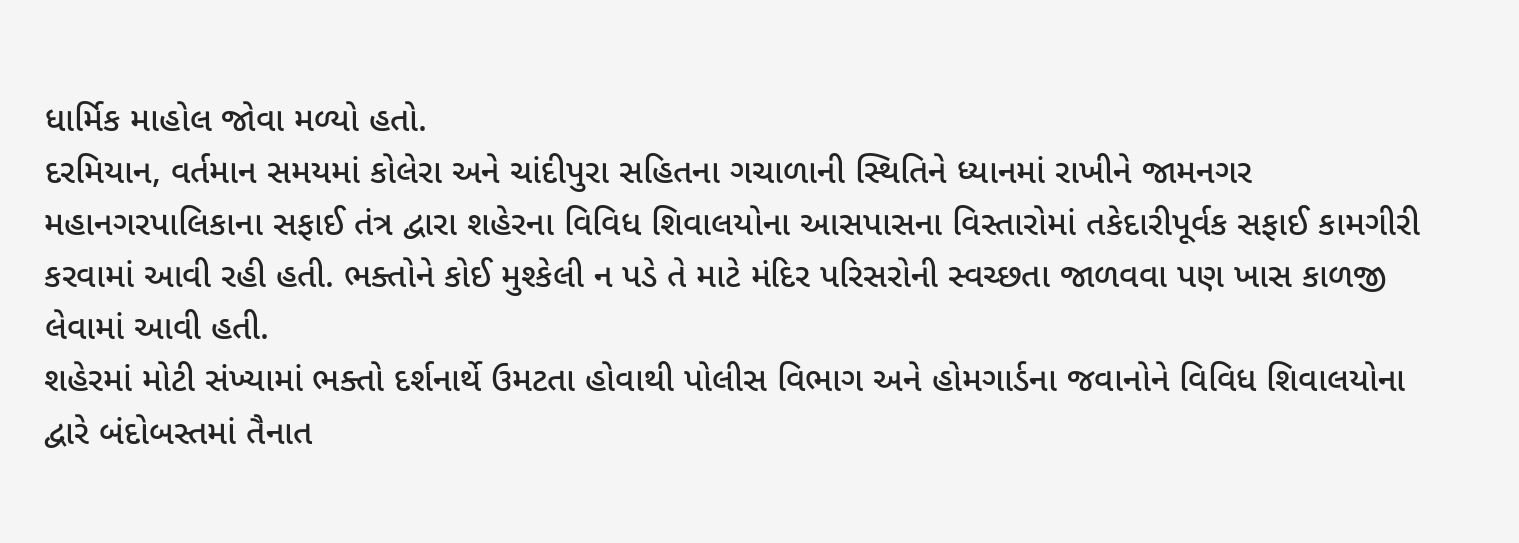ધાર્મિક માહોલ જોવા મળ્યો હતો.
દરમિયાન, વર્તમાન સમયમાં કોલેરા અને ચાંદીપુરા સહિતના ગચાળાની સ્થિતિને ધ્યાનમાં રાખીને જામનગર મહાનગરપાલિકાના સફાઈ તંત્ર દ્વારા શહેરના વિવિધ શિવાલયોના આસપાસના વિસ્તારોમાં તકેદારીપૂર્વક સફાઈ કામગીરી કરવામાં આવી રહી હતી. ભક્તોને કોઈ મુશ્કેલી ન પડે તે માટે મંદિર પરિસરોની સ્વચ્છતા જાળવવા પણ ખાસ કાળજી લેવામાં આવી હતી.
શહેરમાં મોટી સંખ્યામાં ભક્તો દર્શનાર્થે ઉમટતા હોવાથી પોલીસ વિભાગ અને હોમગાર્ડના જવાનોને વિવિધ શિવાલયોના દ્વારે બંદોબસ્તમાં તૈનાત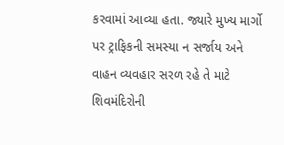કરવામાં આવ્યા હતા. જ્યારે મુખ્ય માર્ગો પર ટ્રાફિકની સમસ્યા ન સર્જાય અને વાહન વ્યવહાર સરળ રહે તે માટે શિવમંદિરોની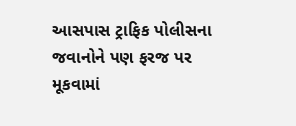આસપાસ ટ્રાફિક પોલીસના જવાનોને પણ ફરજ પર મૂકવામાં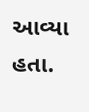આવ્યા હતા.